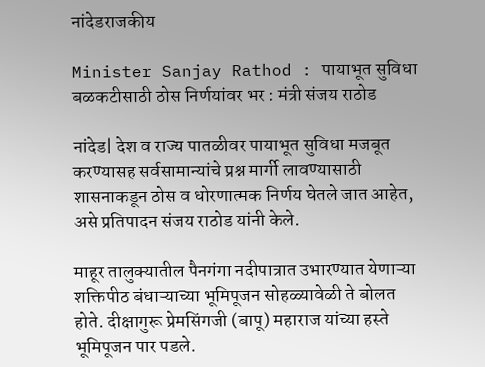नांदेडराजकीय

Minister Sanjay Rathod : पायाभूत सुविधा बळकटीसाठी ठोस निर्णयांवर भर : मंत्री संजय राठोड

नांदेड| देश व राज्य पातळीवर पायाभूत सुविधा मजबूत करण्यासह सर्वसामान्यांचे प्रश्न मार्गी लावण्यासाठी शासनाकडून ठोस व धोरणात्मक निर्णय घेतले जात आहेत, असे प्रतिपादन संजय राठोड यांनी केले.

माहूर तालुक्यातील पैनगंगा नदीपात्रात उभारण्यात येणाऱ्या शक्तिपीठ बंधाऱ्याच्या भूमिपूजन सोहळ्यावेळी ते बोलत होते. दीक्षागुरू प्रेमसिंगजी (बापू) महाराज यांच्या हस्ते भूमिपूजन पार पडले.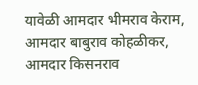यावेळी आमदार भीमराव केराम, आमदार बाबुराव कोहळीकर, आमदार किसनराव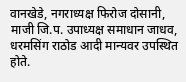वानखेडे, नगराध्यक्ष फिरोज दोसानी, माजी जि.प. उपाध्यक्ष समाधान जाधव, धरमसिंग राठोड आदी मान्यवर उपस्थित होते.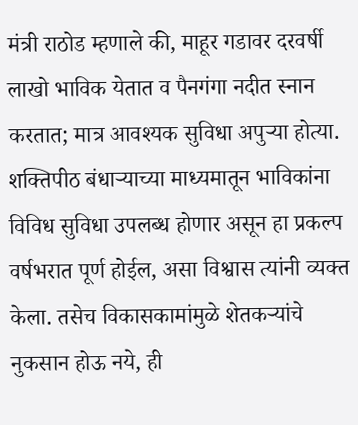मंत्री राठोड म्हणाले की, माहूर गडावर दरवर्षी लाखो भाविक येतात व पैनगंगा नदीत स्नान करतात; मात्र आवश्यक सुविधा अपुऱ्या होत्या. शक्तिपीठ बंधाऱ्याच्या माध्यमातून भाविकांना विविध सुविधा उपलब्ध होणार असून हा प्रकल्प वर्षभरात पूर्ण होईल, असा विश्वास त्यांनी व्यक्त केला. तसेच विकासकामांमुळे शेतकऱ्यांचे नुकसान होऊ नये, ही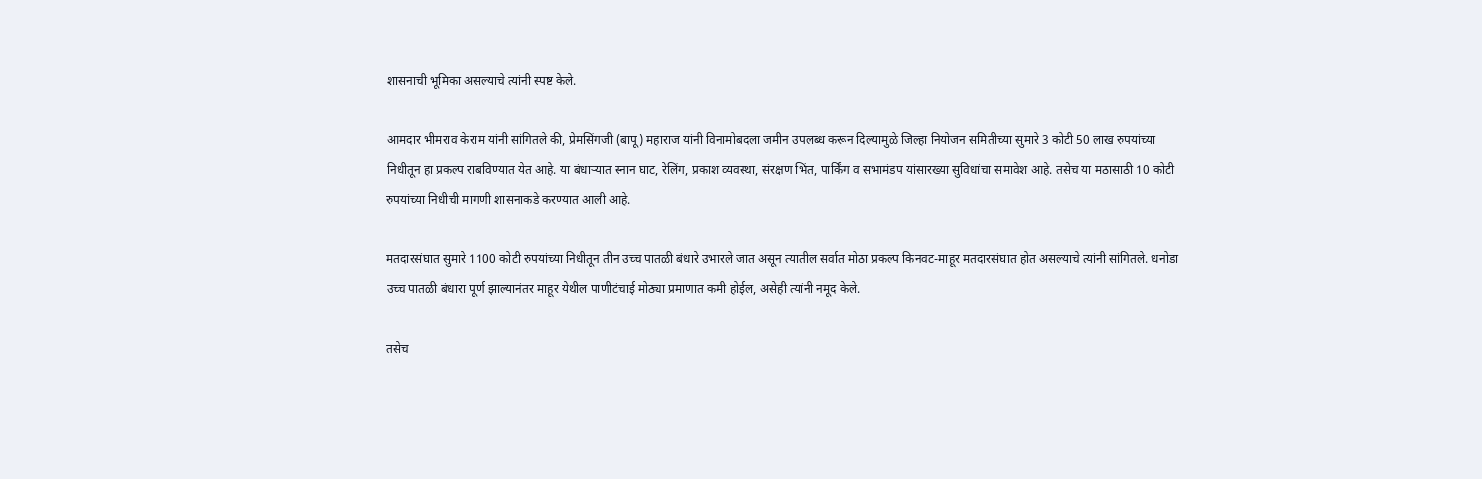शासनाची भूमिका असल्याचे त्यांनी स्पष्ट केले.

आमदार भीमराव केराम यांनी सांगितले की, प्रेमसिंगजी (बापू) महाराज यांनी विनामोबदला जमीन उपलब्ध करून दिल्यामुळे जिल्हा नियोजन समितीच्या सुमारे 3 कोटी 50 लाख रुपयांच्या निधीतून हा प्रकल्प राबविण्यात येत आहे. या बंधाऱ्यात स्नान घाट, रेलिंग, प्रकाश व्यवस्था, संरक्षण भिंत, पार्किंग व सभामंडप यांसारख्या सुविधांचा समावेश आहे. तसेच या मठासाठी 10 कोटी रुपयांच्या निधीची मागणी शासनाकडे करण्यात आली आहे.

मतदारसंघात सुमारे 1100 कोटी रुपयांच्या निधीतून तीन उच्च पातळी बंधारे उभारले जात असून त्यातील सर्वात मोठा प्रकल्प किनवट-माहूर मतदारसंघात होत असल्याचे त्यांनी सांगितले. धनोडा उच्च पातळी बंधारा पूर्ण झाल्यानंतर माहूर येथील पाणीटंचाई मोठ्या प्रमाणात कमी होईल, असेही त्यांनी नमूद केले.

तसेच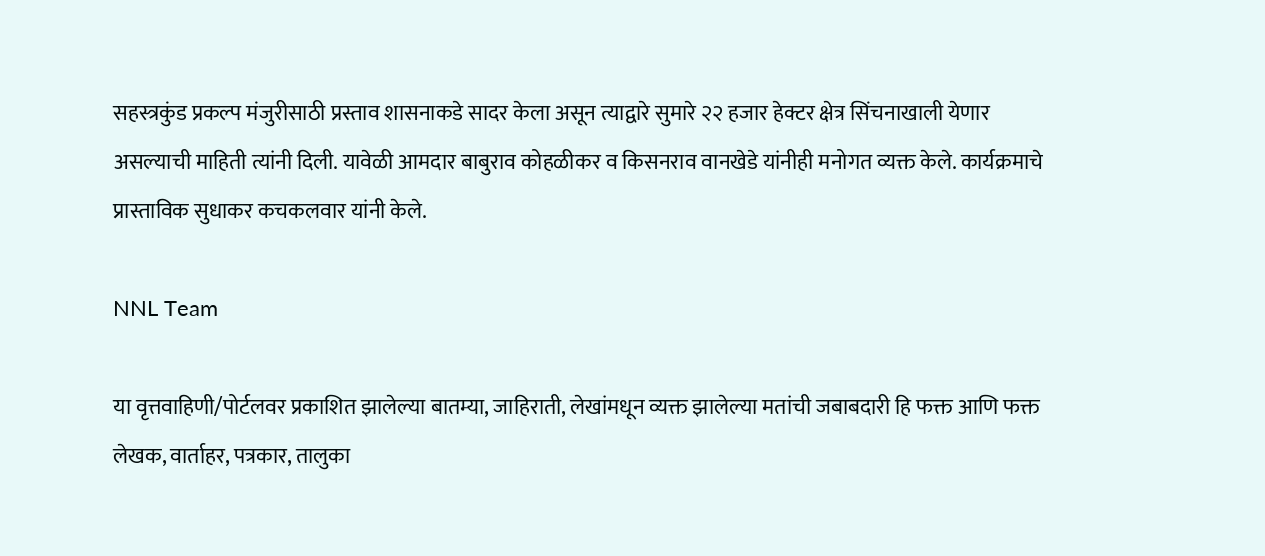सहस्त्रकुंड प्रकल्प मंजुरीसाठी प्रस्ताव शासनाकडे सादर केला असून त्याद्वारे सुमारे २२ हजार हेक्टर क्षेत्र सिंचनाखाली येणार असल्याची माहिती त्यांनी दिली. यावेळी आमदार बाबुराव कोहळीकर व किसनराव वानखेडे यांनीही मनोगत व्यक्त केले. कार्यक्रमाचे प्रास्ताविक सुधाकर कचकलवार यांनी केले.

NNL Team

या वृत्तवाहिणी/पोर्टलवर प्रकाशित झालेल्या बातम्या, जाहिराती, लेखांमधून व्यक्त झालेल्या मतांची जबाबदारी हि फक्त आणि फक्त लेखक, वार्ताहर, पत्रकार, तालुका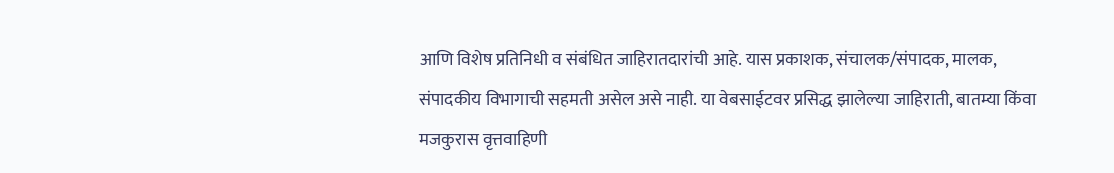आणि विशेष प्रतिनिधी व संबंधित जाहिरातदारांची आहे. यास प्रकाशक, संचालक/संपादक, मालक, संपादकीय विभागाची सहमती असेल असे नाही. या वेबसाईटवर प्रसिद्ध झालेल्या जाहिराती, बातम्या किंवा मजकुरास वृत्तवाहिणी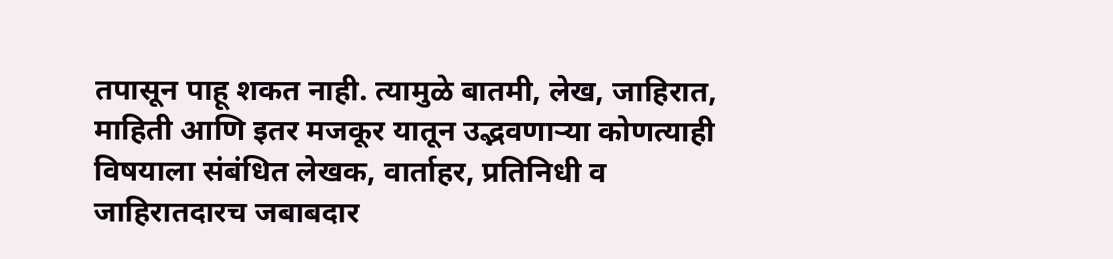तपासून पाहू शकत नाही. त्यामुळे बातमी, लेख, जाहिरात, माहिती आणि इतर मजकूर यातून उद्भवणाऱ्या कोणत्याही विषयाला संबंधित लेखक, वार्ताहर, प्रतिनिधी व जाहिरातदारच जबाबदार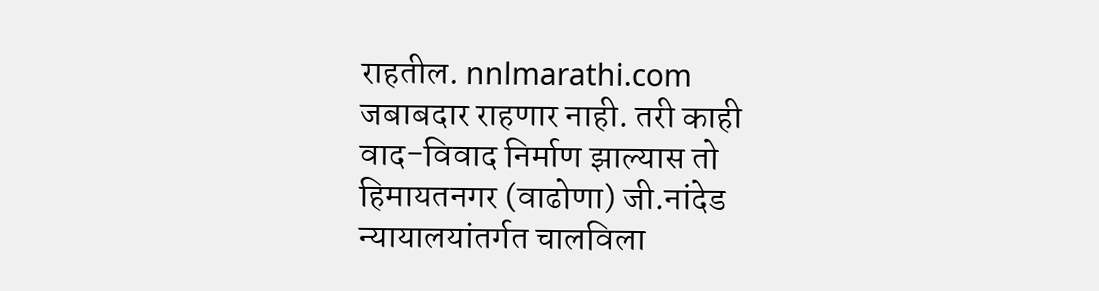राहतील. nnlmarathi.com जबाबदार राहणार नाही. तरी काही वाद-विवाद निर्माण झाल्यास तो हिमायतनगर (वाढोणा) जी.नांदेड न्यायालयांतर्गत चालविला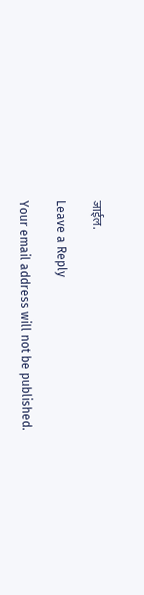जाईल.

Leave a Reply

Your email address will not be published.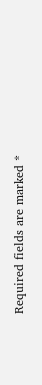Required fields are marked *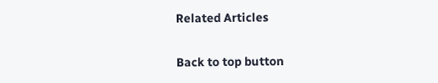Related Articles

Back to top button